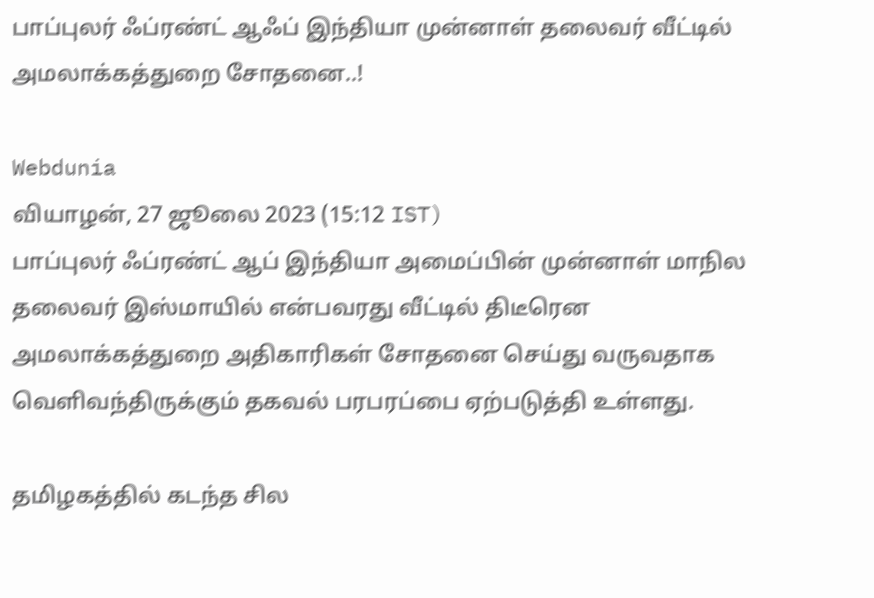பாப்புலர் ஃப்ரண்ட் ஆஃப் இந்தியா முன்னாள் தலைவர் வீட்டில் அமலாக்கத்துறை சோதனை..!

Webdunia
வியாழன், 27 ஜூலை 2023 (15:12 IST)
பாப்புலர் ஃப்ரண்ட் ஆப் இந்தியா அமைப்பின் முன்னாள் மாநில தலைவர் இஸ்மாயில் என்பவரது வீட்டில் திடீரென அமலாக்கத்துறை அதிகாரிகள் சோதனை செய்து வருவதாக வெளிவந்திருக்கும் தகவல் பரபரப்பை ஏற்படுத்தி உள்ளது.

தமிழகத்தில் கடந்த சில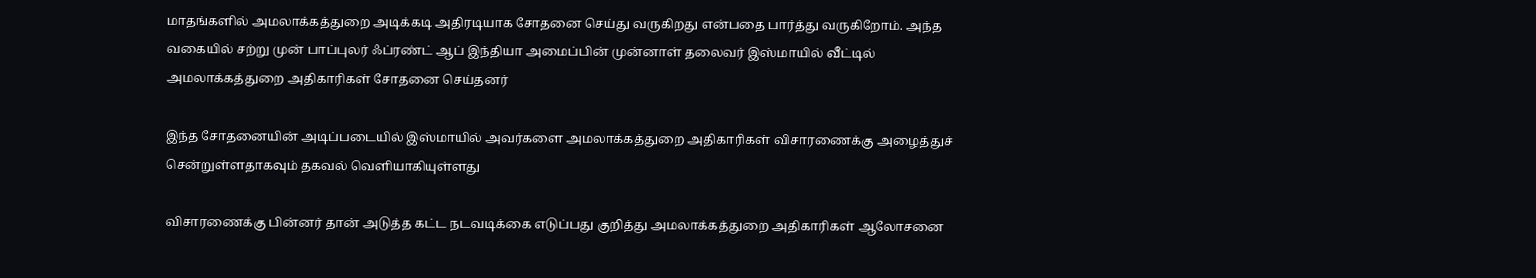மாதங்களில் அமலாக்கத்துறை அடிக்கடி அதிரடியாக சோதனை செய்து வருகிறது என்பதை பார்த்து வருகிறோம். அந்த வகையில் சற்று முன் பாப்புலர் ஃப்ரண்ட் ஆப் இந்தியா அமைப்பின் முன்னாள் தலைவர் இஸ்மாயில் வீட்டில் அமலாக்கத்துறை அதிகாரிகள் சோதனை செய்தனர்

இந்த சோதனையின் அடிப்படையில் இஸ்மாயில் அவர்களை அமலாக்கத்துறை அதிகாரிகள் விசாரணைக்கு அழைத்துச் சென்றுள்ளதாகவும் தகவல் வெளியாகியுள்ளது

விசாரணைக்கு பின்னர் தான் அடுத்த கட்ட நடவடிக்கை எடுப்பது குறித்து அமலாக்கத்துறை அதிகாரிகள் ஆலோசனை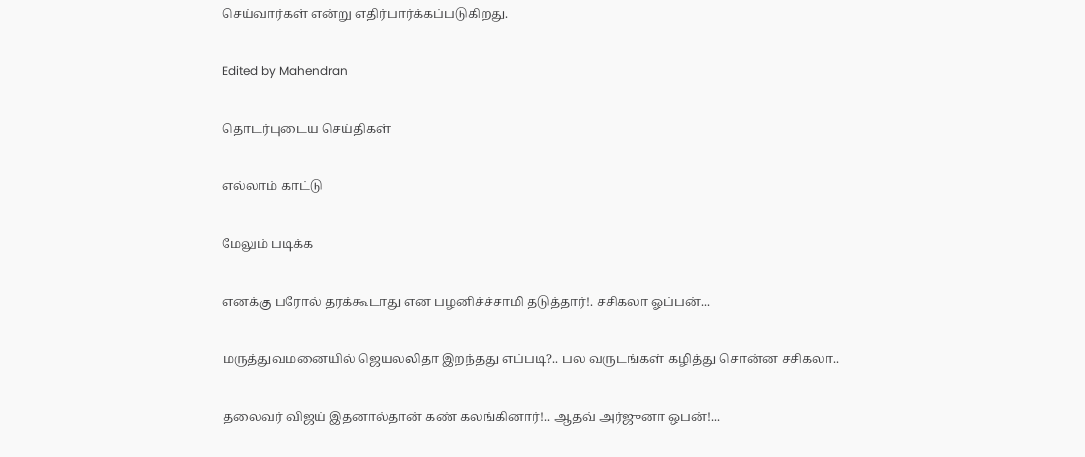செய்வார்கள் என்று எதிர்பார்க்கப்படுகிறது.

Edited by Mahendran

தொடர்புடைய செய்திகள்

எல்லாம் காட்டு

மேலும் படிக்க

எனக்கு பரோல் தரக்கூடாது என பழனிச்ச்சாமி தடுத்தார்!. சசிகலா ஓப்பன்...

மருத்துவமனையில் ஜெயலலிதா இறந்தது எப்படி?.. பல வருடங்கள் கழித்து சொன்ன சசிகலா..

தலைவர் விஜய் இதனால்தான் கண் கலங்கினார்!.. ஆதவ் அர்ஜுனா ஒபன்!...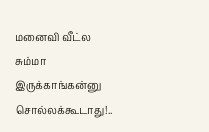மனைவி வீட்ல சும்மா இருக்காங்கன்னு சொல்லக்கூடாது!..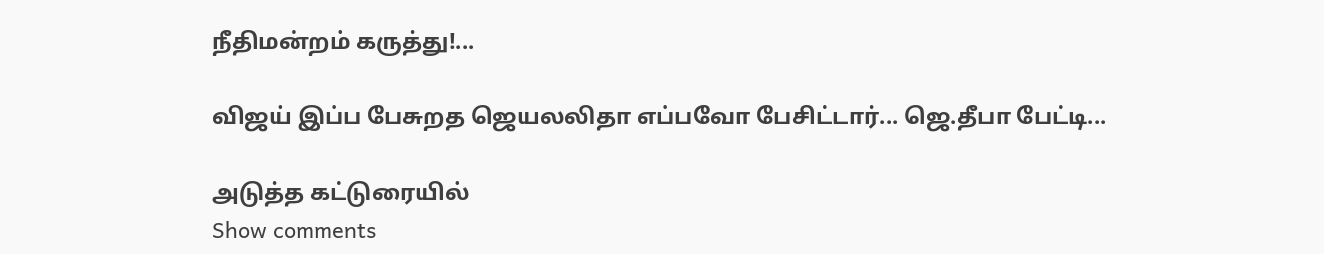நீதிமன்றம் கருத்து!...

விஜய் இப்ப பேசுறத ஜெயலலிதா எப்பவோ பேசிட்டார்... ஜெ.தீபா பேட்டி...

அடுத்த கட்டுரையில்
Show comments